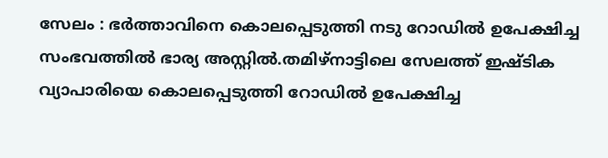സേലം : ഭർത്താവിനെ കൊലപ്പെടുത്തി നടു റോഡിൽ ഉപേക്ഷിച്ച സംഭവത്തിൽ ഭാര്യ അസ്റ്റിൽ.തമിഴ്നാട്ടിലെ സേലത്ത് ഇഷ്ടിക വ്യാപാരിയെ കൊലപ്പെടുത്തി റോഡിൽ ഉപേക്ഷിച്ച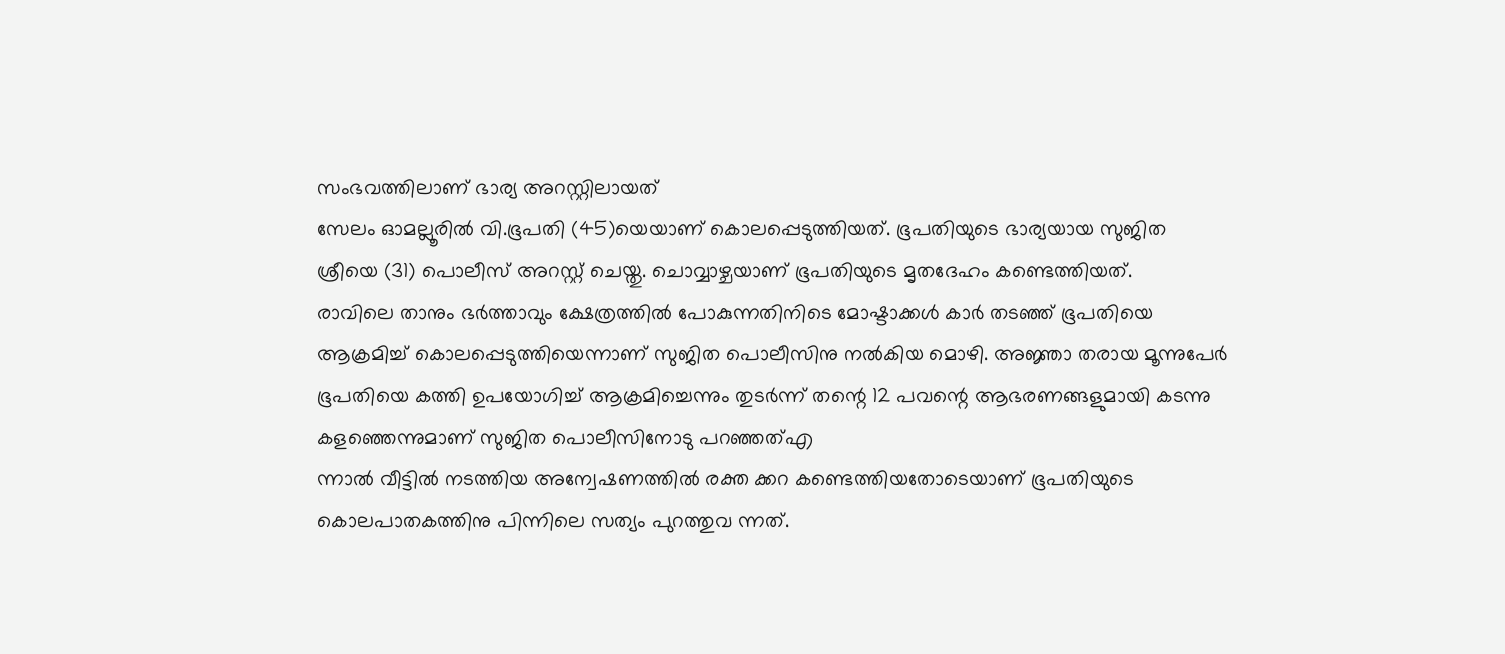സംഭവത്തിലാണ് ഭാര്യ അറസ്റ്റിലായത്
സേലം ഓമല്ലൂരിൽ വി.ഭൂപതി (45)യെയാണ് കൊലപ്പെടുത്തിയത്. ഭൂപതിയുടെ ഭാര്യയായ സുജിത ശ്രീയെ (31) പൊലീസ് അറസ്റ്റ് ചെയ്തു. ചൊവ്വാഴ്ചയാണ് ഭൂപതിയുടെ മൃതദേഹം കണ്ടെത്തിയത്.
രാവിലെ താനും ഭർത്താവും ക്ഷേത്രത്തിൽ പോകുന്നതിനിടെ മോഷ്ടാക്കൾ കാർ തടഞ്ഞ് ഭൂപതിയെ ആക്രമിച്ച് കൊലപ്പെടുത്തിയെന്നാണ് സുജിത പൊലീസിനു നൽകിയ മൊഴി. അജ്ഞാ തരായ മൂന്നുപേർ ഭൂപതിയെ കത്തി ഉപയോഗിച്ച് ആക്രമിച്ചെന്നും തുടർന്ന് തന്റെ 12 പവന്റെ ആഭരണങ്ങളുമായി കടന്നു കളഞ്ഞെന്നുമാണ് സുജിത പൊലീസിനോടു പറഞ്ഞത്എ
ന്നാൽ വീട്ടിൽ നടത്തിയ അന്വേഷണത്തിൽ രക്ത ക്കറ കണ്ടെത്തിയതോടെയാണ് ഭൂപതിയുടെ കൊലപാതകത്തിനു പിന്നിലെ സത്യം പുറത്തുവ ന്നത്.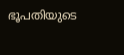ഭൂപതിയുടെ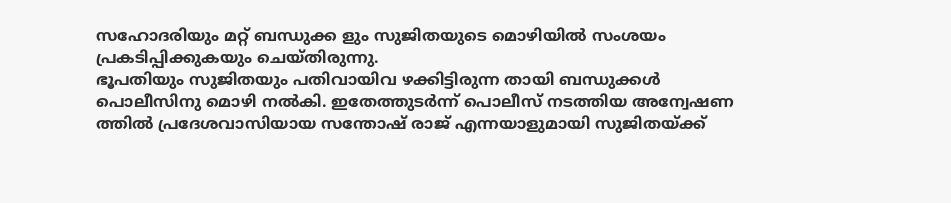സഹോദരിയും മറ്റ് ബന്ധുക്ക ളും സുജിതയുടെ മൊഴിയിൽ സംശയം പ്രകടിപ്പിക്കുകയും ചെയ്തിരുന്നു.
ഭൂപതിയും സുജിതയും പതിവായിവ ഴക്കിട്ടിരുന്ന തായി ബന്ധുക്കൾ പൊലീസിനു മൊഴി നൽകി. ഇതേത്തുടർന്ന് പൊലീസ് നടത്തിയ അന്വേഷണ ത്തിൽ പ്രദേശവാസിയായ സന്തോഷ് രാജ് എന്നയാളുമായി സുജിതയ്ക്ക്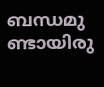ബന്ധമു ണ്ടായിരു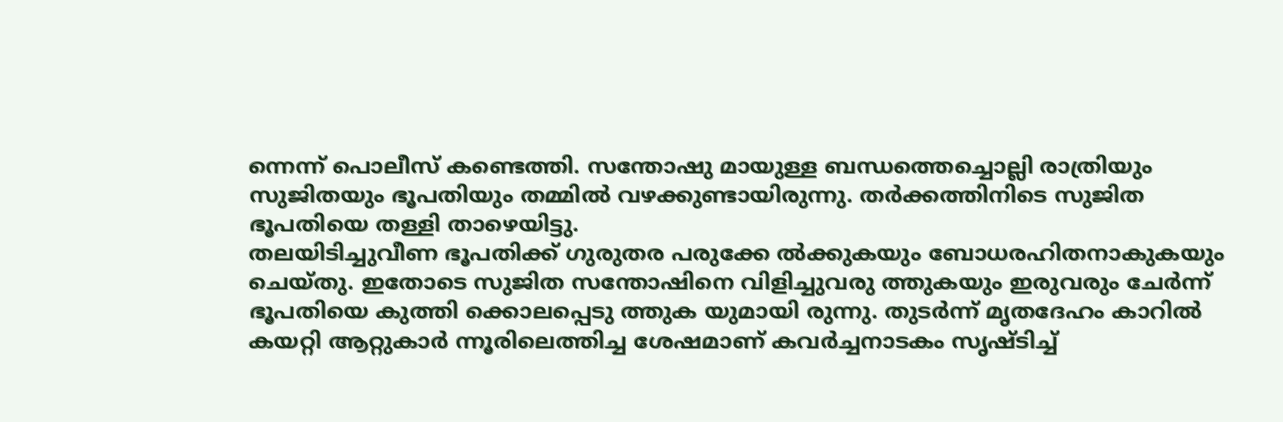ന്നെന്ന് പൊലീസ് കണ്ടെത്തി. സന്തോഷു മായുള്ള ബന്ധത്തെച്ചൊല്ലി രാത്രിയും സുജിതയും ഭൂപതിയും തമ്മിൽ വഴക്കുണ്ടായിരുന്നു. തർക്കത്തിനിടെ സുജിത ഭൂപതിയെ തള്ളി താഴെയിട്ടു.
തലയിടിച്ചുവീണ ഭൂപതിക്ക് ഗുരുതര പരുക്കേ ൽക്കുകയും ബോധരഹിതനാകുകയും ചെയ്തു. ഇതോടെ സുജിത സന്തോഷിനെ വിളിച്ചുവരു ത്തുകയും ഇരുവരും ചേർന്ന് ഭൂപതിയെ കുത്തി ക്കൊലപ്പെടു ത്തുക യുമായി രുന്നു. തുടർന്ന് മൃതദേഹം കാറിൽ കയറ്റി ആറ്റുകാർ ന്നൂരിലെത്തിച്ച ശേഷമാണ് കവർച്ചനാടകം സൃഷ്ടിച്ച്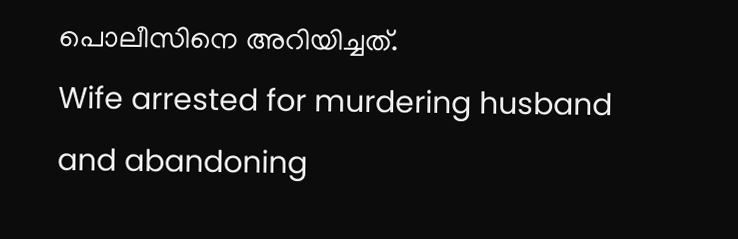പൊലീസിനെ അറിയിച്ചത്.
Wife arrested for murdering husband and abandoning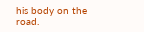his body on the road.